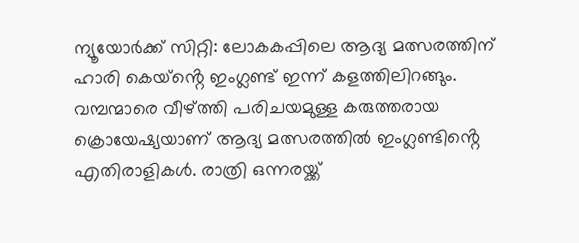ന്യൂയോർക്ക് സിറ്റി: ലോകകപ്പിലെ ആദ്യ മത്സരത്തിന് ഹാരി കെയ്ൻ്റെ ഇംഗ്ലണ്ട് ഇന്ന് കളത്തിലിറങ്ങും. വമ്പന്മാരെ വീഴ്ത്തി പരിചയമുള്ള കരുത്തരായ ക്രൊയേഷ്യയാണ് ആദ്യ മത്സരത്തിൽ ഇംഗ്ലണ്ടിൻ്റെ എതിരാളികൾ. രാത്രി ഒന്നരയ്ക്ക്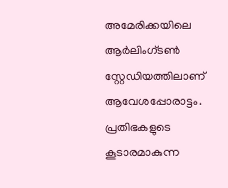അമേരിക്കയിലെ ആർലിംഗ്ടൺ സ്റ്റേഡിയത്തിലാണ് ആവേശപ്പോരാട്ടം.
പ്രതിഭകളുടെ കൂടാരമാകുന്ന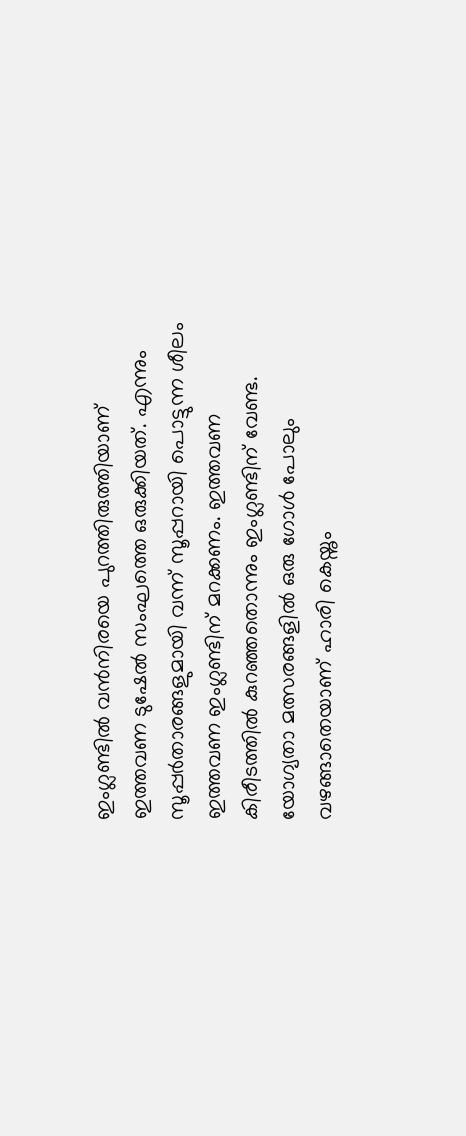ഇംഗ്ലണ്ടിൽ വൻനിരയെ പുറത്തിരുത്തിയാണ് ഇത്തവണ ടുഷേൽ സംഘത്തെ ഒരുക്കിയത്. എന്നും സൂപ്പർതാരങ്ങളുമായി വന്ന് സൂപ്പറായി പൊട്ടുന്ന ശീലം ഇത്തവണ ഇംഗ്ലണ്ടിന് മറക്കണം. ഇത്തവണ കിരീടത്തിൽ കുറഞ്ഞതൊന്നും ഇംഗ്ലണ്ടിന് വേണ്ട. യോഗ്യതാ മത്സരങ്ങളിൽ ഒരു ഗോൾ പോലും വഴങ്ങാതെയാണ് ഹാരി കെയ്നും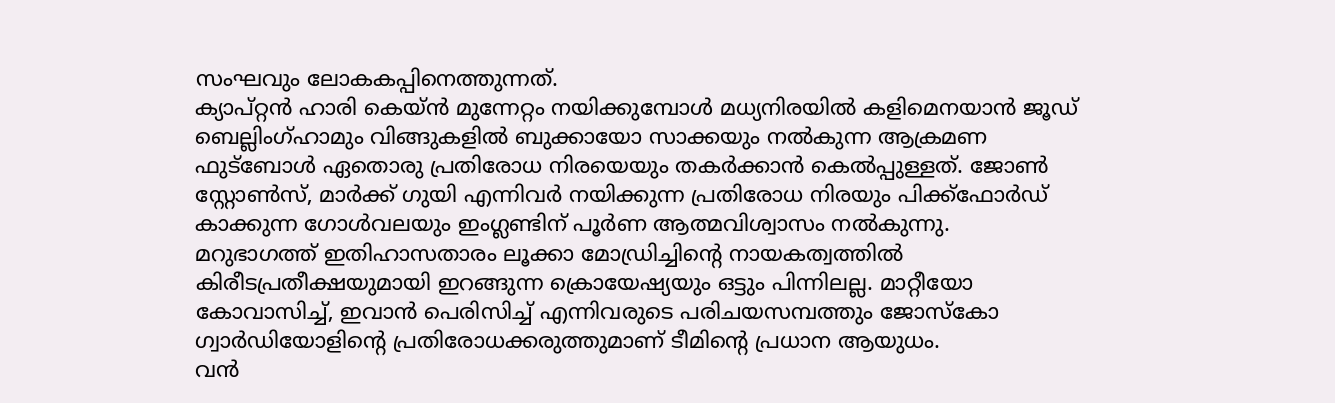സംഘവും ലോകകപ്പിനെത്തുന്നത്.
ക്യാപ്റ്റൻ ഹാരി കെയ്ൻ മുന്നേറ്റം നയിക്കുമ്പോൾ മധ്യനിരയിൽ കളിമെനയാൻ ജൂഡ് ബെല്ലിംഗ്ഹാമും വിങ്ങുകളിൽ ബുക്കായോ സാക്കയും നൽകുന്ന ആക്രമണ ഫുട്ബോൾ ഏതൊരു പ്രതിരോധ നിരയെയും തകർക്കാൻ കെൽപ്പുള്ളത്. ജോൺ സ്റ്റോൺസ്, മാർക്ക് ഗുയി എന്നിവർ നയിക്കുന്ന പ്രതിരോധ നിരയും പിക്ക്ഫോർഡ് കാക്കുന്ന ഗോൾവലയും ഇംഗ്ലണ്ടിന് പൂർണ ആത്മവിശ്വാസം നൽകുന്നു.
മറുഭാഗത്ത് ഇതിഹാസതാരം ലൂക്കാ മോഡ്രിച്ചിൻ്റെ നായകത്വത്തിൽ കിരീടപ്രതീക്ഷയുമായി ഇറങ്ങുന്ന ക്രൊയേഷ്യയും ഒട്ടും പിന്നിലല്ല. മാറ്റീയോ കോവാസിച്ച്, ഇവാൻ പെരിസിച്ച് എന്നിവരുടെ പരിചയസമ്പത്തും ജോസ്കോ ഗ്വാർഡിയോളിൻ്റെ പ്രതിരോധക്കരുത്തുമാണ് ടീമിൻ്റെ പ്രധാന ആയുധം.
വൻ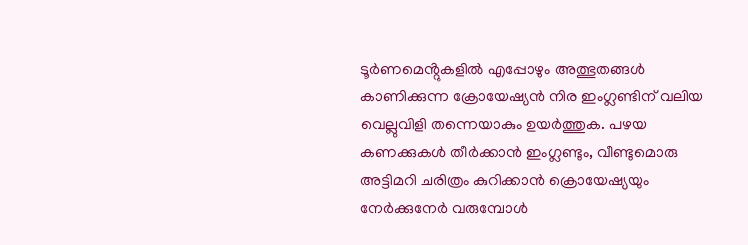ടൂർണമെൻ്റുകളിൽ എപ്പോഴും അത്ഭുതങ്ങൾ കാണിക്കുന്ന ക്രോയേഷ്യൻ നിര ഇംഗ്ലണ്ടിന് വലിയ വെല്ലുവിളി തന്നെയാകും ഉയർത്തുക. പഴയ കണക്കുകൾ തീർക്കാൻ ഇംഗ്ലണ്ടും, വീണ്ടുമൊരു അട്ടിമറി ചരിത്രം കുറിക്കാൻ ക്രൊയേഷ്യയും നേർക്കുനേർ വരുമ്പോൾ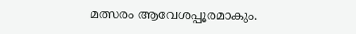മത്സരം ആവേശപ്പൂരമാകും.